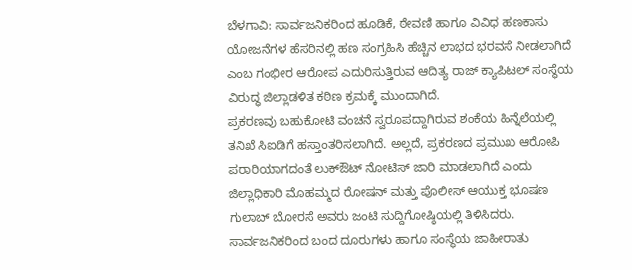ಬೆಳಗಾವಿ: ಸಾರ್ವಜನಿಕರಿಂದ ಹೂಡಿಕೆ, ಠೇವಣಿ ಹಾಗೂ ವಿವಿಧ ಹಣಕಾಸು ಯೋಜನೆಗಳ ಹೆಸರಿನಲ್ಲಿ ಹಣ ಸಂಗ್ರಹಿಸಿ ಹೆಚ್ಚಿನ ಲಾಭದ ಭರವಸೆ ನೀಡಲಾಗಿದೆ ಎಂಬ ಗಂಭೀರ ಆರೋಪ ಎದುರಿಸುತ್ತಿರುವ ಆದಿತ್ಯ ರಾಜ್ ಕ್ಯಾಪಿಟಲ್ ಸಂಸ್ಥೆಯ ವಿರುದ್ಧ ಜಿಲ್ಲಾಡಳಿತ ಕಠಿಣ ಕ್ರಮಕ್ಕೆ ಮುಂದಾಗಿದೆ.
ಪ್ರಕರಣವು ಬಹುಕೋಟಿ ವಂಚನೆ ಸ್ವರೂಪದ್ದಾಗಿರುವ ಶಂಕೆಯ ಹಿನ್ನೆಲೆಯಲ್ಲಿ ತನಿಖೆ ಸಿಐಡಿಗೆ ಹಸ್ತಾಂತರಿಸಲಾಗಿದೆ. ಅಲ್ಲದೆ, ಪ್ರಕರಣದ ಪ್ರಮುಖ ಆರೋಪಿ ಪರಾರಿಯಾಗದಂತೆ ಲುಕ್ಔಟ್ ನೋಟಿಸ್ ಜಾರಿ ಮಾಡಲಾಗಿದೆ ಎಂದು ಜಿಲ್ಲಾಧಿಕಾರಿ ಮೊಹಮ್ಮದ ರೋಷನ್ ಮತ್ತು ಪೊಲೀಸ್ ಆಯುಕ್ತ ಭೂಷಣ ಗುಲಾಬ್ ಬೋರಸೆ ಅವರು ಜಂಟಿ ಸುದ್ದಿಗೋಷ್ಠಿಯಲ್ಲಿ ತಿಳಿಸಿದರು.
ಸಾರ್ವಜನಿಕರಿಂದ ಬಂದ ದೂರುಗಳು ಹಾಗೂ ಸಂಸ್ಥೆಯ ಜಾಹೀರಾತು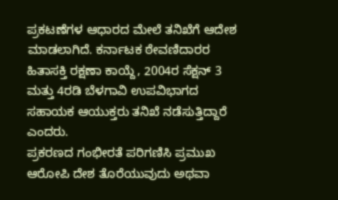ಪ್ರಕಟಣೆಗಳ ಆಧಾರದ ಮೇಲೆ ತನಿಖೆಗೆ ಆದೇಶ ಮಾಡಲಾಗಿದೆ. ಕರ್ನಾಟಕ ಠೇವಣಿದಾರರ ಹಿತಾಸಕ್ತಿ ರಕ್ಷಣಾ ಕಾಯ್ದೆ, 2004ರ ಸೆಕ್ಷನ್ 3 ಮತ್ತು 4ರಡಿ ಬೆಳಗಾವಿ ಉಪವಿಭಾಗದ ಸಹಾಯಕ ಆಯುಕ್ತರು ತನಿಖೆ ನಡೆಸುತ್ತಿದ್ದಾರೆ ಎಂದರು.
ಪ್ರಕರಣದ ಗಂಭೀರತೆ ಪರಿಗಣಿಸಿ ಪ್ರಮುಖ ಆರೋಪಿ ದೇಶ ತೊರೆಯುವುದು ಅಥವಾ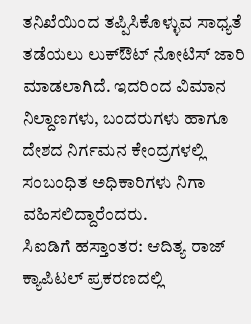ತನಿಖೆಯಿಂದ ತಪ್ಪಿಸಿಕೊಳ್ಳುವ ಸಾಧ್ಯತೆ ತಡೆಯಲು ಲುಕ್ಔಟ್ ನೋಟಿಸ್ ಜಾರಿ ಮಾಡಲಾಗಿದೆ. ಇದರಿಂದ ವಿಮಾನ ನಿಲ್ದಾಣಗಳು, ಬಂದರುಗಳು ಹಾಗೂ ದೇಶದ ನಿರ್ಗಮನ ಕೇಂದ್ರಗಳಲ್ಲಿ ಸಂಬಂಧಿತ ಅಧಿಕಾರಿಗಳು ನಿಗಾ ವಹಿಸಲಿದ್ದಾರೆಂದರು.
ಸಿಐಡಿಗೆ ಹಸ್ತಾಂತರ: ಆದಿತ್ಯ ರಾಜ್ ಕ್ಯಾಪಿಟಲ್ ಪ್ರಕರಣದಲ್ಲಿ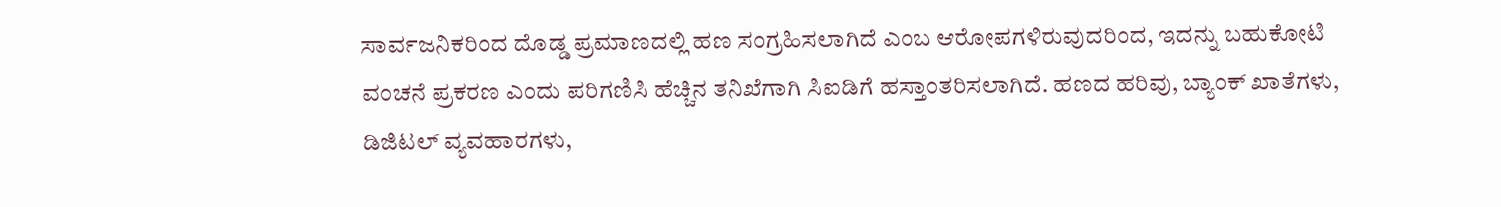ಸಾರ್ವಜನಿಕರಿಂದ ದೊಡ್ಡ ಪ್ರಮಾಣದಲ್ಲಿ ಹಣ ಸಂಗ್ರಹಿಸಲಾಗಿದೆ ಎಂಬ ಆರೋಪಗಳಿರುವುದರಿಂದ, ಇದನ್ನು ಬಹುಕೋಟಿ ವಂಚನೆ ಪ್ರಕರಣ ಎಂದು ಪರಿಗಣಿಸಿ ಹೆಚ್ಚಿನ ತನಿಖೆಗಾಗಿ ಸಿಐಡಿಗೆ ಹಸ್ತಾಂತರಿಸಲಾಗಿದೆ. ಹಣದ ಹರಿವು, ಬ್ಯಾಂಕ್ ಖಾತೆಗಳು, ಡಿಜಿಟಲ್ ವ್ಯವಹಾರಗಳು,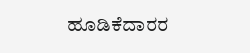ಹೂಡಿಕೆದಾರರ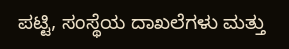ಪಟ್ಟಿ, ಸಂಸ್ಥೆಯ ದಾಖಲೆಗಳು ಮತ್ತು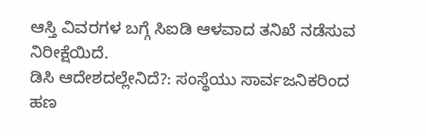ಆಸ್ತಿ ವಿವರಗಳ ಬಗ್ಗೆ ಸಿಐಡಿ ಆಳವಾದ ತನಿಖೆ ನಡೆಸುವ ನಿರೀಕ್ಷೆಯಿದೆ.
ಡಿಸಿ ಆದೇಶದಲ್ಲೇನಿದೆ?: ಸಂಸ್ಥೆಯು ಸಾರ್ವಜನಿಕರಿಂದ ಹಣ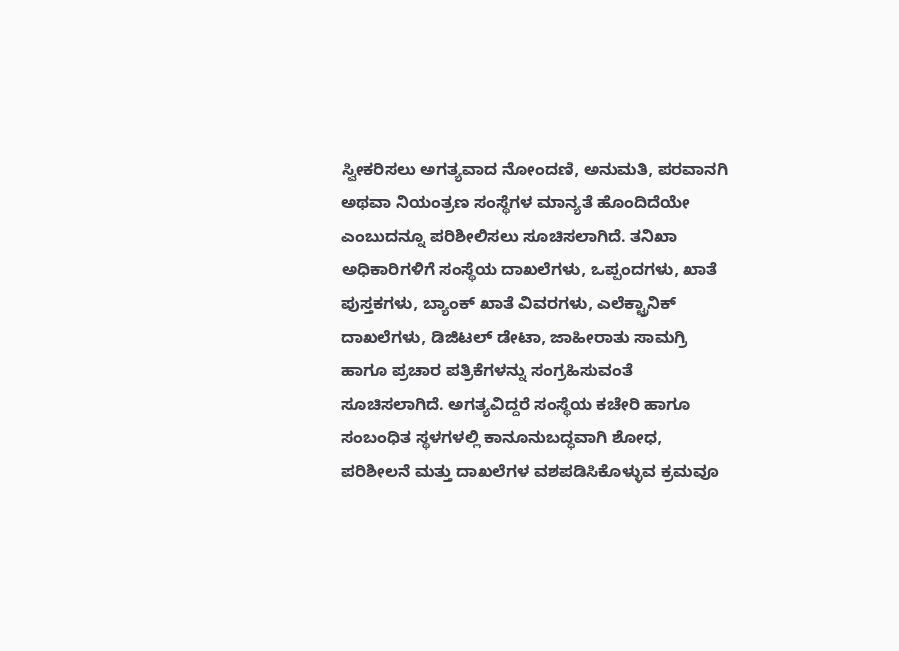ಸ್ವೀಕರಿಸಲು ಅಗತ್ಯವಾದ ನೋಂದಣಿ, ಅನುಮತಿ, ಪರವಾನಗಿ ಅಥವಾ ನಿಯಂತ್ರಣ ಸಂಸ್ಥೆಗಳ ಮಾನ್ಯತೆ ಹೊಂದಿದೆಯೇ ಎಂಬುದನ್ನೂ ಪರಿಶೀಲಿಸಲು ಸೂಚಿಸಲಾಗಿದೆ. ತನಿಖಾ ಅಧಿಕಾರಿಗಳಿಗೆ ಸಂಸ್ಥೆಯ ದಾಖಲೆಗಳು, ಒಪ್ಪಂದಗಳು, ಖಾತೆ ಪುಸ್ತಕಗಳು, ಬ್ಯಾಂಕ್ ಖಾತೆ ವಿವರಗಳು, ಎಲೆಕ್ಟ್ರಾನಿಕ್ ದಾಖಲೆಗಳು, ಡಿಜಿಟಲ್ ಡೇಟಾ, ಜಾಹೀರಾತು ಸಾಮಗ್ರಿ ಹಾಗೂ ಪ್ರಚಾರ ಪತ್ರಿಕೆಗಳನ್ನು ಸಂಗ್ರಹಿಸುವಂತೆ ಸೂಚಿಸಲಾಗಿದೆ. ಅಗತ್ಯವಿದ್ದರೆ ಸಂಸ್ಥೆಯ ಕಚೇರಿ ಹಾಗೂ ಸಂಬಂಧಿತ ಸ್ಥಳಗಳಲ್ಲಿ ಕಾನೂನುಬದ್ಧವಾಗಿ ಶೋಧ, ಪರಿಶೀಲನೆ ಮತ್ತು ದಾಖಲೆಗಳ ವಶಪಡಿಸಿಕೊಳ್ಳುವ ಕ್ರಮವೂ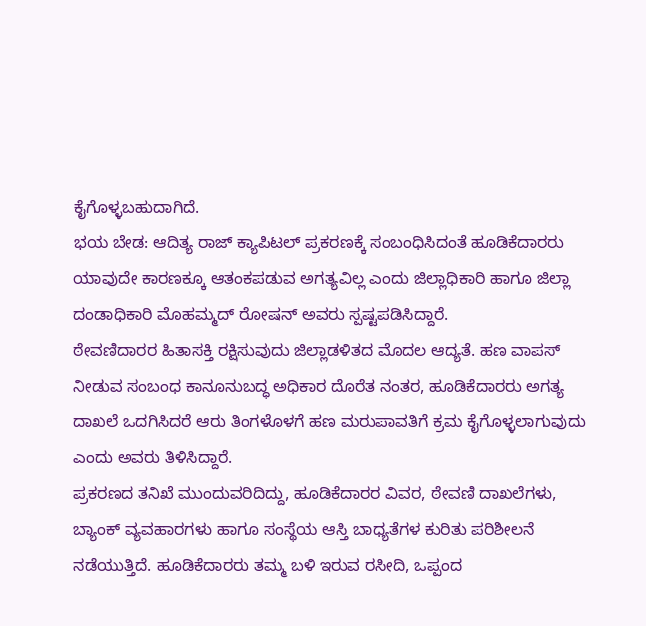ಕೈಗೊಳ್ಳಬಹುದಾಗಿದೆ.
ಭಯ ಬೇಡ: ಆದಿತ್ಯ ರಾಜ್ ಕ್ಯಾಪಿಟಲ್ ಪ್ರಕರಣಕ್ಕೆ ಸಂಬಂಧಿಸಿದಂತೆ ಹೂಡಿಕೆದಾರರು ಯಾವುದೇ ಕಾರಣಕ್ಕೂ ಆತಂಕಪಡುವ ಅಗತ್ಯವಿಲ್ಲ ಎಂದು ಜಿಲ್ಲಾಧಿಕಾರಿ ಹಾಗೂ ಜಿಲ್ಲಾ ದಂಡಾಧಿಕಾರಿ ಮೊಹಮ್ಮದ್ ರೋಷನ್ ಅವರು ಸ್ಪಷ್ಟಪಡಿಸಿದ್ದಾರೆ.
ಠೇವಣಿದಾರರ ಹಿತಾಸಕ್ತಿ ರಕ್ಷಿಸುವುದು ಜಿಲ್ಲಾಡಳಿತದ ಮೊದಲ ಆದ್ಯತೆ. ಹಣ ವಾಪಸ್ ನೀಡುವ ಸಂಬಂಧ ಕಾನೂನುಬದ್ಧ ಅಧಿಕಾರ ದೊರೆತ ನಂತರ, ಹೂಡಿಕೆದಾರರು ಅಗತ್ಯ ದಾಖಲೆ ಒದಗಿಸಿದರೆ ಆರು ತಿಂಗಳೊಳಗೆ ಹಣ ಮರುಪಾವತಿಗೆ ಕ್ರಮ ಕೈಗೊಳ್ಳಲಾಗುವುದು ಎಂದು ಅವರು ತಿಳಿಸಿದ್ದಾರೆ.
ಪ್ರಕರಣದ ತನಿಖೆ ಮುಂದುವರಿದಿದ್ದು, ಹೂಡಿಕೆದಾರರ ವಿವರ, ಠೇವಣಿ ದಾಖಲೆಗಳು, ಬ್ಯಾಂಕ್ ವ್ಯವಹಾರಗಳು ಹಾಗೂ ಸಂಸ್ಥೆಯ ಆಸ್ತಿ ಬಾಧ್ಯತೆಗಳ ಕುರಿತು ಪರಿಶೀಲನೆ ನಡೆಯುತ್ತಿದೆ. ಹೂಡಿಕೆದಾರರು ತಮ್ಮ ಬಳಿ ಇರುವ ರಸೀದಿ, ಒಪ್ಪಂದ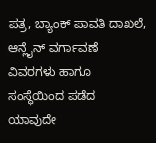ಪತ್ರ, ಬ್ಯಾಂಕ್ ಪಾವತಿ ದಾಖಲೆ, ಆನ್ಲೈನ್ ವರ್ಗಾವಣೆ ವಿವರಗಳು ಹಾಗೂ ಸಂಸ್ಥೆಯಿಂದ ಪಡೆದ ಯಾವುದೇ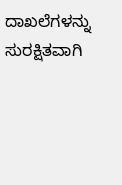ದಾಖಲೆಗಳನ್ನು ಸುರಕ್ಷಿತವಾಗಿ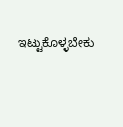ಇಟ್ಟುಕೊಳ್ಳಬೇಕು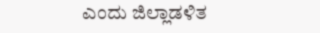ಎಂದು ಜಿಲ್ಲಾಡಳಿತ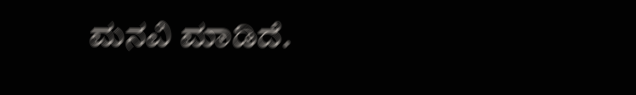ಮನವಿ ಮಾಡಿದೆ.